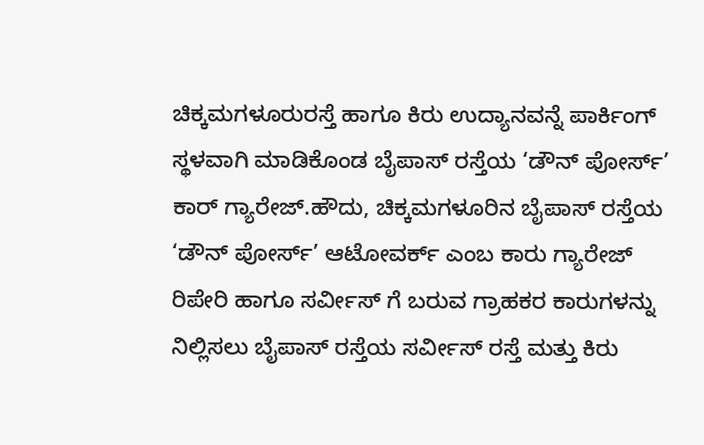ಚಿಕ್ಕಮಗಳೂರುರಸ್ತೆ ಹಾಗೂ ಕಿರು ಉದ್ಯಾನವನ್ನೆ ಪಾರ್ಕಿಂಗ್‌ ಸ್ಥಳವಾಗಿ ಮಾಡಿಕೊಂಡ ಬೈಪಾಸ್‌ ರಸ್ತೆಯ ‘ಡೌನ್‌ ಪೋರ್ಸ್‌’ ಕಾರ್‌ ಗ್ಯಾರೇಜ್‌.ಹೌದು, ಚಿಕ್ಕಮಗಳೂರಿನ ಬೈಪಾಸ್‌ ರಸ್ತೆಯ ‘ಡೌನ್‌ ಪೋರ್ಸ್‌’ ಆಟೋವರ್ಕ್‌ ಎಂಬ ಕಾರು ಗ್ಯಾರೇಜ್‌ ರಿಪೇರಿ ಹಾಗೂ ಸರ್ವೀಸ್‌ ಗೆ ಬರುವ ಗ್ರಾಹಕರ ಕಾರುಗಳನ್ನು ನಿಲ್ಲಿಸಲು ಬೈಪಾಸ್‌ ರಸ್ತೆಯ ಸರ್ವೀಸ್‌ ರಸ್ತೆ ಮತ್ತು ಕಿರು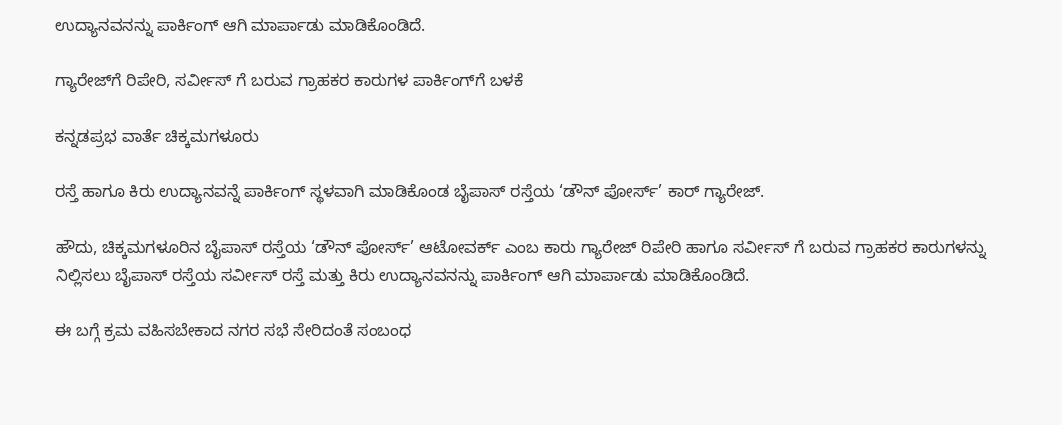ಉದ್ಯಾನವನನ್ನು ಪಾರ್ಕಿಂಗ್‌ ಆಗಿ ಮಾರ್ಪಾಡು ಮಾಡಿಕೊಂಡಿದೆ.

ಗ್ಯಾರೇಜ್‌ಗೆ ರಿಪೇರಿ, ಸರ್ವೀಸ್‌ ಗೆ ಬರುವ ಗ್ರಾಹಕರ ಕಾರುಗಳ ಪಾರ್ಕಿಂಗ್‌ಗೆ ಬಳಕೆ

ಕನ್ನಡಪ್ರಭ ವಾರ್ತೆ ಚಿಕ್ಕಮಗಳೂರು

ರಸ್ತೆ ಹಾಗೂ ಕಿರು ಉದ್ಯಾನವನ್ನೆ ಪಾರ್ಕಿಂಗ್‌ ಸ್ಥಳವಾಗಿ ಮಾಡಿಕೊಂಡ ಬೈಪಾಸ್‌ ರಸ್ತೆಯ ‘ಡೌನ್‌ ಪೋರ್ಸ್‌’ ಕಾರ್‌ ಗ್ಯಾರೇಜ್‌.

ಹೌದು, ಚಿಕ್ಕಮಗಳೂರಿನ ಬೈಪಾಸ್‌ ರಸ್ತೆಯ ‘ಡೌನ್‌ ಪೋರ್ಸ್‌’ ಆಟೋವರ್ಕ್‌ ಎಂಬ ಕಾರು ಗ್ಯಾರೇಜ್‌ ರಿಪೇರಿ ಹಾಗೂ ಸರ್ವೀಸ್‌ ಗೆ ಬರುವ ಗ್ರಾಹಕರ ಕಾರುಗಳನ್ನು ನಿಲ್ಲಿಸಲು ಬೈಪಾಸ್‌ ರಸ್ತೆಯ ಸರ್ವೀಸ್‌ ರಸ್ತೆ ಮತ್ತು ಕಿರು ಉದ್ಯಾನವನನ್ನು ಪಾರ್ಕಿಂಗ್‌ ಆಗಿ ಮಾರ್ಪಾಡು ಮಾಡಿಕೊಂಡಿದೆ.

ಈ ಬಗ್ಗೆ ಕ್ರಮ ವಹಿಸಬೇಕಾದ ನಗರ ಸಭೆ ಸೇರಿದಂತೆ ಸಂಬಂಧ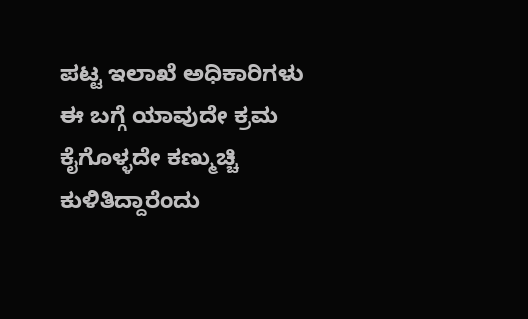ಪಟ್ಟ ಇಲಾಖೆ ಅಧಿಕಾರಿಗಳು ಈ ಬಗ್ಗೆ ಯಾವುದೇ ಕ್ರಮ ಕೈಗೊಳ್ಳದೇ ಕಣ್ಮುಚ್ಚಿ ಕುಳಿತಿದ್ದಾರೆಂದು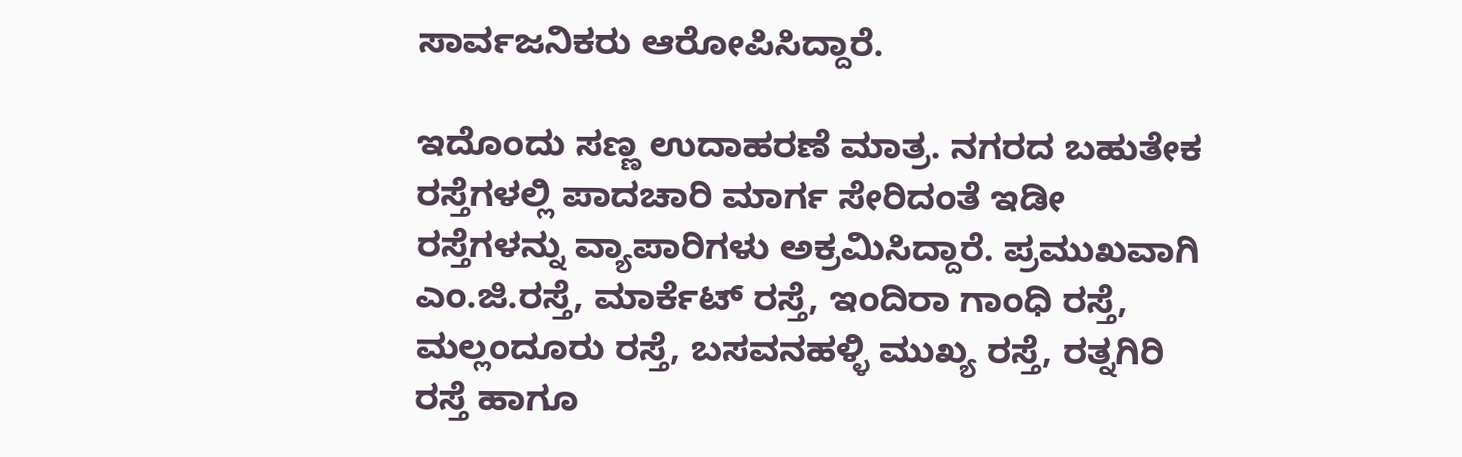ಸಾರ್ವಜನಿಕರು ಆರೋಪಿಸಿದ್ದಾರೆ.

ಇದೊಂದು ಸಣ್ಣ ಉದಾಹರಣೆ ಮಾತ್ರ. ನಗರದ ಬಹುತೇಕ ರಸ್ತೆಗಳಲ್ಲಿ ಪಾದಚಾರಿ ಮಾರ್ಗ ಸೇರಿದಂತೆ ಇಡೀ ರಸ್ತೆಗಳನ್ನು ವ್ಯಾಪಾರಿಗಳು ಅಕ್ರಮಿಸಿದ್ದಾರೆ. ಪ್ರಮುಖವಾಗಿ ಎಂ.ಜಿ.ರಸ್ತೆ, ಮಾರ್ಕೆಟ್‌ ರಸ್ತೆ, ಇಂದಿರಾ ಗಾಂಧಿ ರಸ್ತೆ, ಮಲ್ಲಂದೂರು ರಸ್ತೆ, ಬಸವನಹಳ್ಳಿ ಮುಖ್ಯ ರಸ್ತೆ, ರತ್ನಗಿರಿ ರಸ್ತೆ ಹಾಗೂ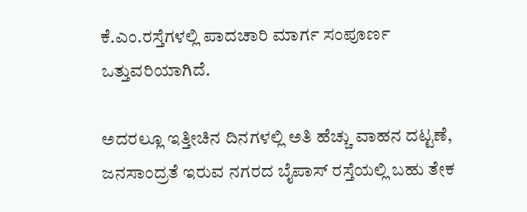ಕೆ.ಎಂ.ರಸ್ತೆಗಳಲ್ಲಿ ಪಾದಚಾರಿ ಮಾರ್ಗ ಸಂಪೂರ್ಣ ಒತ್ತುವರಿಯಾಗಿದೆ.

ಅದರಲ್ಲೂ ಇತ್ತೀಚಿನ ದಿನಗಳಲ್ಲಿ ಅತಿ ಹೆಚ್ಚು ವಾಹನ ದಟ್ಟಣೆ, ಜನಸಾಂದ್ರತೆ ಇರುವ ನಗರದ ಬೈಪಾಸ್‌ ರಸ್ತೆಯಲ್ಲಿ ಬಹು ತೇಕ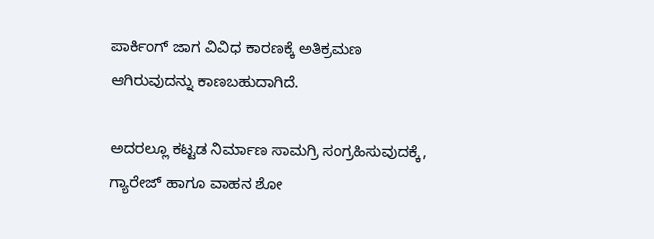ಪಾರ್ಕಿಂಗ್‌ ಜಾಗ ವಿವಿಧ ಕಾರಣಕ್ಕೆ ಅತಿಕ್ರಮಣ ಆಗಿರುವುದನ್ನು ಕಾಣಬಹುದಾಗಿದೆ.

ಅದರಲ್ಲೂ ಕಟ್ಟಡ ನಿರ್ಮಾಣ ಸಾಮಗ್ರಿ ಸಂಗ್ರಹಿಸುವುದಕ್ಕೆ, ಗ್ಯಾರೇಜ್‌ ಹಾಗೂ ವಾಹನ ಶೋ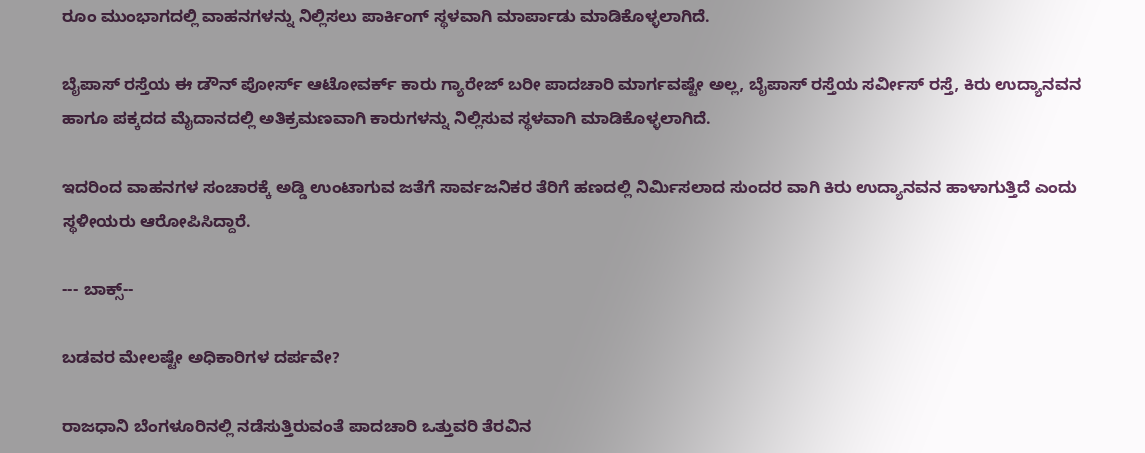ರೂಂ ಮುಂಭಾಗದಲ್ಲಿ ವಾಹನಗಳನ್ನು ನಿಲ್ಲಿಸಲು ಪಾರ್ಕಿಂಗ್‌ ಸ್ಥಳವಾಗಿ ಮಾರ್ಪಾಡು ಮಾಡಿಕೊಳ್ಳಲಾಗಿದೆ.

ಬೈಪಾಸ್‌ ರಸ್ತೆಯ ಈ ಡೌನ್‌ ಪೋರ್ಸ್‌ ಆಟೋವರ್ಕ್‌ ಕಾರು ಗ್ಯಾರೇಜ್‌ ಬರೀ ಪಾದಚಾರಿ ಮಾರ್ಗವಷ್ಟೇ ಅಲ್ಲ, ಬೈಪಾಸ್‌ ರಸ್ತೆಯ ಸರ್ವೀಸ್‌ ರಸ್ತೆ, ಕಿರು ಉದ್ಯಾನವನ ಹಾಗೂ ಪಕ್ಕದದ ಮೈದಾನದಲ್ಲಿ ಅತಿಕ್ರಮಣವಾಗಿ ಕಾರುಗಳನ್ನು ನಿಲ್ಲಿಸುವ ಸ್ಥಳವಾಗಿ ಮಾಡಿಕೊಳ್ಳಲಾಗಿದೆ.

ಇದರಿಂದ ವಾಹನಗಳ ಸಂಚಾರಕ್ಕೆ ಅಡ್ಡಿ ಉಂಟಾಗುವ ಜತೆಗೆ ಸಾರ್ವಜನಿಕರ ತೆರಿಗೆ ಹಣದಲ್ಲಿ ನಿರ್ಮಿಸಲಾದ ಸುಂದರ ವಾಗಿ ಕಿರು ಉದ್ಯಾನವನ ಹಾಳಾಗುತ್ತಿದೆ ಎಂದು ಸ್ಥಳೀಯರು ಆರೋಪಿಸಿದ್ದಾರೆ.

--- ಬಾಕ್ಸ್--

ಬಡವರ ಮೇಲಷ್ಟೇ ಅಧಿಕಾರಿಗಳ ದರ್ಪವೇ?

ರಾಜಧಾನಿ ಬೆಂಗಳೂರಿನಲ್ಲಿ ನಡೆಸುತ್ತಿರುವಂತೆ ಪಾದಚಾರಿ ಒತ್ತುವರಿ ತೆರವಿನ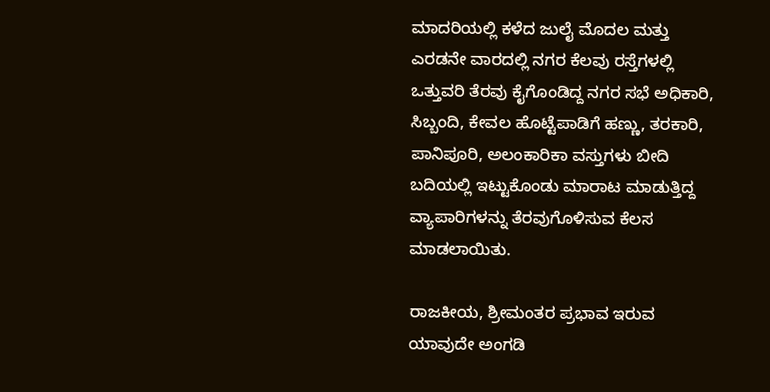ಮಾದರಿಯಲ್ಲಿ ಕಳೆದ ಜುಲೈ ಮೊದಲ ಮತ್ತು ಎರಡನೇ ವಾರದಲ್ಲಿ ನಗರ ಕೆಲವು ರಸ್ತೆಗಳಲ್ಲಿ ಒತ್ತುವರಿ ತೆರವು ಕೈಗೊಂಡಿದ್ದ ನಗರ ಸಭೆ ಅಧಿಕಾರಿ, ಸಿಬ್ಬಂದಿ, ಕೇವಲ ಹೊಟ್ಟೆಪಾಡಿಗೆ ಹಣ್ಣು, ತರಕಾರಿ, ಪಾನಿಪೂರಿ, ಅಲಂಕಾರಿಕಾ ವಸ್ತುಗಳು ಬೀದಿ ಬದಿಯಲ್ಲಿ ಇಟ್ಟುಕೊಂಡು ಮಾರಾಟ ಮಾಡುತ್ತಿದ್ದ ವ್ಯಾಪಾರಿಗಳನ್ನು ತೆರವುಗೊಳಿಸುವ ಕೆಲಸ ಮಾಡಲಾಯಿತು.

ರಾಜಕೀಯ, ಶ್ರೀಮಂತರ ಪ್ರಭಾವ ಇರುವ ಯಾವುದೇ ಅಂಗಡಿ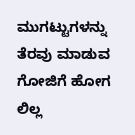ಮುಗಟ್ಟುಗಳನ್ನು ತೆರವು ಮಾಡುವ ಗೋಜಿಗೆ ಹೋಗ ಲಿಲ್ಲ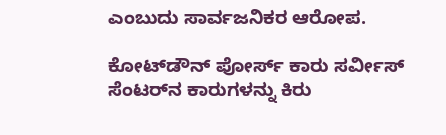ಎಂಬುದು ಸಾರ್ವಜನಿಕರ ಆರೋಪ.

ಕೋಟ್‌ಡೌನ್‌ ಪೋರ್ಸ್‌ ಕಾರು ಸರ್ವೀಸ್‌ ಸೆಂಟರ್‌ನ ಕಾರುಗಳನ್ನು ಕಿರು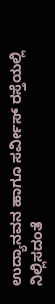ಉದ್ಯಾನವನ ಹಾಗೂ ಸರ್ವೀಸ್‌ ರಸ್ತೆಯಲ್ಲಿ ನಿಲ್ಲಿಸದಂತೆ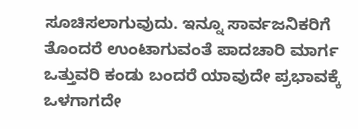ಸೂಚಿಸಲಾಗುವುದು. ಇನ್ನೂ ಸಾರ್ವಜನಿಕರಿಗೆ ತೊಂದರೆ ಉಂಟಾಗುವಂತೆ ಪಾದಚಾರಿ ಮಾರ್ಗ ಒತ್ತುವರಿ ಕಂಡು ಬಂದರೆ ಯಾವುದೇ ಪ್ರಭಾವಕ್ಕೆ ಒಳಗಾಗದೇ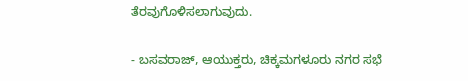ತೆರವುಗೊಳಿಸಲಾಗುವುದು.

- ಬಸವರಾಜ್‌, ಆಯುಕ್ತರು, ಚಿಕ್ಕಮಗಳೂರು ನಗರ ಸಭೆ